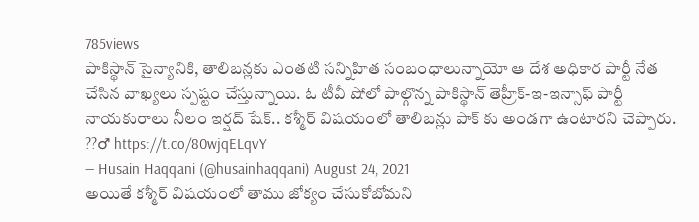785views
పాకిస్థాన్ సైన్యానికి, తాలిబన్లకు ఎంతటి సన్నిహిత సంబంధాలున్నాయో ఆ దేశ అధికార పార్టీ నేత చేసిన వాఖ్యలు స్పష్టం చేస్తున్నాయి. ఓ టీవీ షోలో పాల్గొన్న పాకిస్థాన్ తెహ్రీక్-ఇ-ఇన్సాఫ్ పార్టీ నాయకురాలు నీలం ఇర్షద్ షేక్.. కశ్మీర్ విషయంలో తాలిబన్లు పాక్ కు అండగా ఉంటారని చెప్పారు.
??♂ https://t.co/80wjqELqvY
— Husain Haqqani (@husainhaqqani) August 24, 2021
అయితే కశ్మీర్ విషయంలో తాము జోక్యం చేసుకోబోమని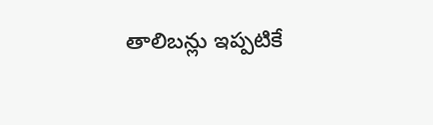తాలిబన్లు ఇప్పటికే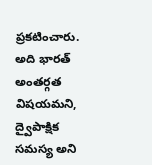ప్రకటించారు. అది భారత్ అంతర్గత విషయమని, ద్వైపాక్షిక సమస్య అని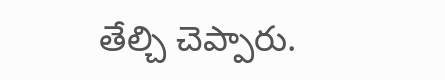తేల్చి చెప్పారు.